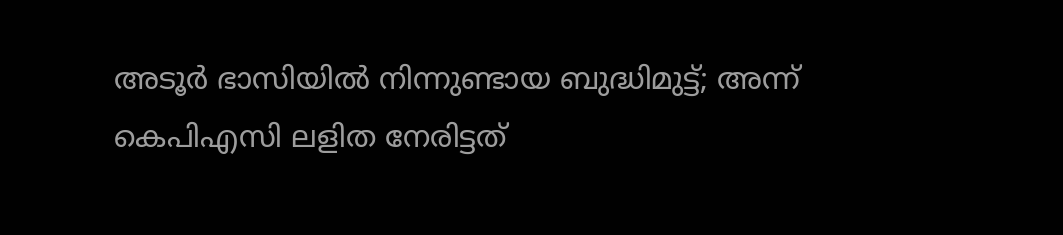അടൂര്‍ ഭാസിയില്‍ നിന്നുണ്ടായ ബുദ്ധിമുട്ട്; അന്ന് കെപിഎസി ലളിത നേരിട്ടത്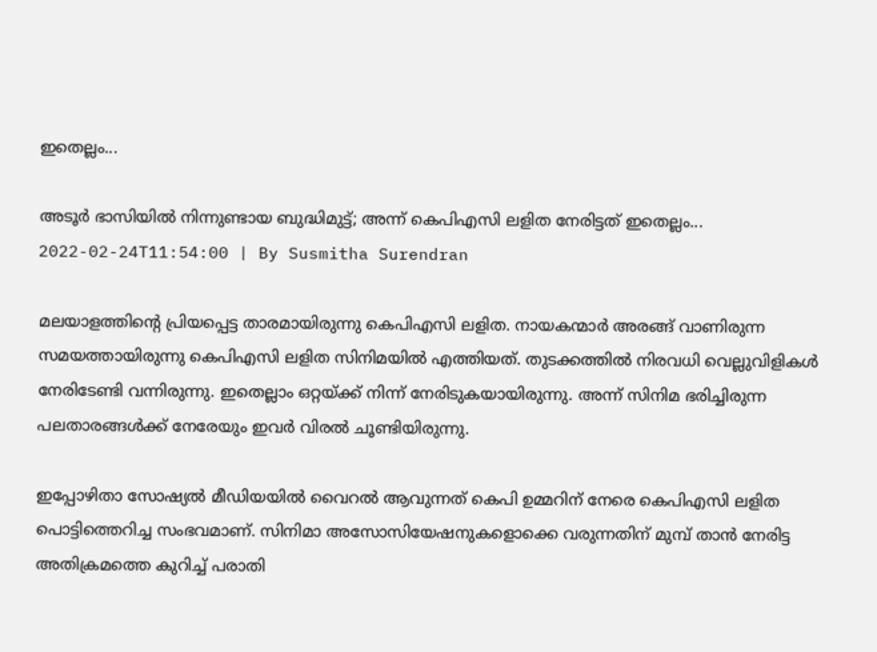ഇതെല്ലം...

അടൂര്‍ ഭാസിയില്‍ നിന്നുണ്ടായ ബുദ്ധിമുട്ട്; അന്ന് കെപിഎസി ലളിത നേരിട്ടത് ഇതെല്ലം...
2022-02-24T11:54:00 | By Susmitha Surendran

മലയാളത്തിന്റെ പ്രിയപ്പെട്ട താരമായിരുന്നു കെപിഎസി ലളിത. നായകന്മാര്‍ അരങ്ങ് വാണിരുന്ന സമയത്തായിരുന്നു കെപിഎസി ലളിത സിനിമയില്‍ എത്തിയത്. തുടക്കത്തില്‍ നിരവധി വെല്ലുവിളികള്‍ നേരിടേണ്ടി വന്നിരുന്നു. ഇതെല്ലാം ഒറ്റയ്ക്ക് നിന്ന് നേരിടുകയായിരുന്നു. അന്ന് സിനിമ ഭരിച്ചിരുന്ന പലതാരങ്ങള്‍ക്ക് നേരേയും ഇവര്‍ വിരല്‍ ചൂണ്ടിയിരുന്നു.

ഇപ്പോഴിതാ സോഷ്യല്‍ മീഡിയയില്‍ വൈറല്‍ ആവുന്നത് കെപി ഉമ്മറിന് നേരെ കെപിഎസി ലളിത പൊട്ടിത്തെറിച്ച സംഭവമാണ്. സിനിമാ അസോസിയേഷനുകളൊക്കെ വരുന്നതിന് മുമ്പ് താന്‍ നേരിട്ട അതിക്രമത്തെ കുറിച്ച് പരാതി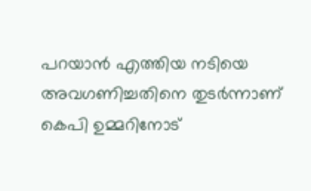പറയാന്‍ എത്തിയ നടിയെ അവഗണിച്ചതിനെ തുടര്‍ന്നാണ് കെപി ഉമ്മറിനോട്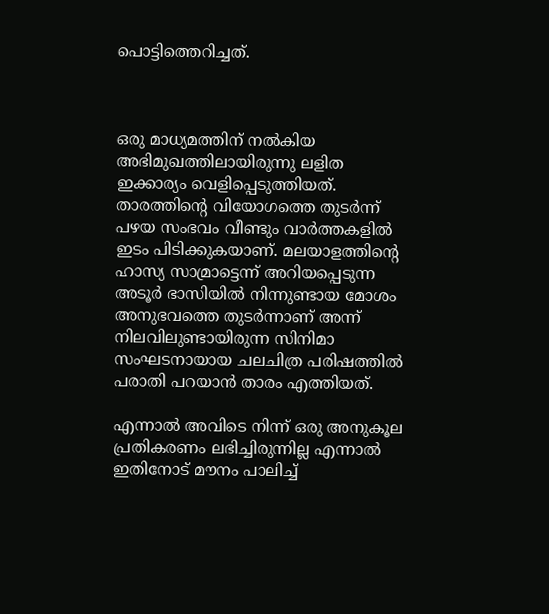പൊട്ടിത്തെറിച്ചത്.



ഒരു മാധ്യമത്തിന് നല്‍കിയ അഭിമുഖത്തിലായിരുന്നു ലളിത ഇക്കാര്യം വെളിപ്പെടുത്തിയത്. താരത്തിന്റെ വിയോഗത്തെ തുടര്‍ന്ന് പഴയ സംഭവം വീണ്ടും വാര്‍ത്തകളില്‍ ഇടം പിടിക്കുകയാണ്. മലയാളത്തിന്റെ ഹാസ്യ സാമ്രാട്ടെന്ന് അറിയപ്പെടുന്ന അടൂര്‍ ഭാസിയില്‍ നിന്നുണ്ടായ മോശം അനുഭവത്തെ തുടര്‍ന്നാണ് അന്ന് നിലവിലുണ്ടായിരുന്ന സിനിമാ സംഘടനായായ ചലചിത്ര പരിഷത്തില്‍ പരാതി പറയാന്‍ താരം എത്തിയത്.

എന്നാല്‍ അവിടെ നിന്ന് ഒരു അനുകൂല പ്രതികരണം ലഭിച്ചിരുന്നില്ല എന്നാല്‍ ഇതിനോട് മൗനം പാലിച്ച്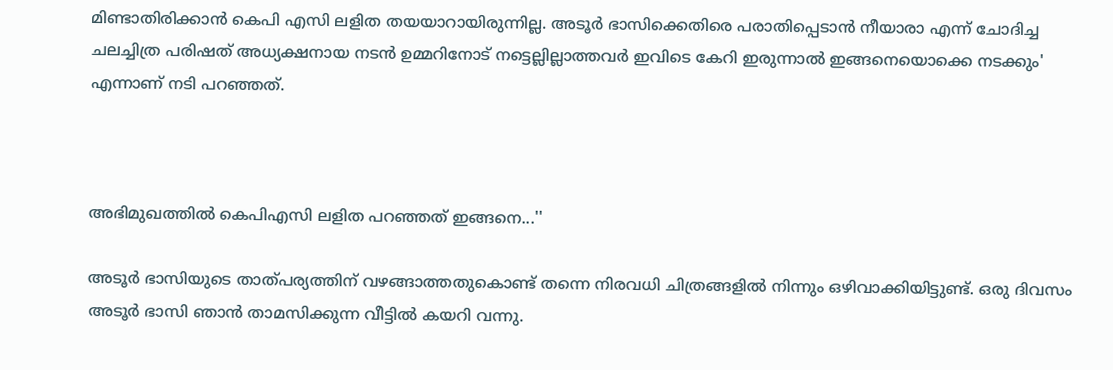മിണ്ടാതിരിക്കാന്‍ കെപി എസി ലളിത തയയാറായിരുന്നില്ല. അടൂര്‍ ഭാസിക്കെതിരെ പരാതിപ്പെടാന്‍ നീയാരാ എന്ന് ചോദിച്ച ചലച്ചിത്ര പരിഷത് അധ്യക്ഷനായ നടന്‍ ഉമ്മറിനോട് നട്ടെല്ലില്ലാത്തവര്‍ ഇവിടെ കേറി ഇരുന്നാല്‍ ഇങ്ങനെയൊക്കെ നടക്കും' എന്നാണ് നടി പറഞ്ഞത്.



അഭിമുഖത്തില്‍ കെപിഎസി ലളിത പറഞ്ഞത് ഇങ്ങനെ...''

അടൂര്‍ ഭാസിയുടെ താത്പര്യത്തിന് വഴങ്ങാത്തതുകൊണ്ട് തന്നെ നിരവധി ചിത്രങ്ങളില്‍ നിന്നും ഒഴിവാക്കിയിട്ടുണ്ട്. ഒരു ദിവസം അടൂര്‍ ഭാസി ഞാന്‍ താമസിക്കുന്ന വീട്ടില്‍ കയറി വന്നു.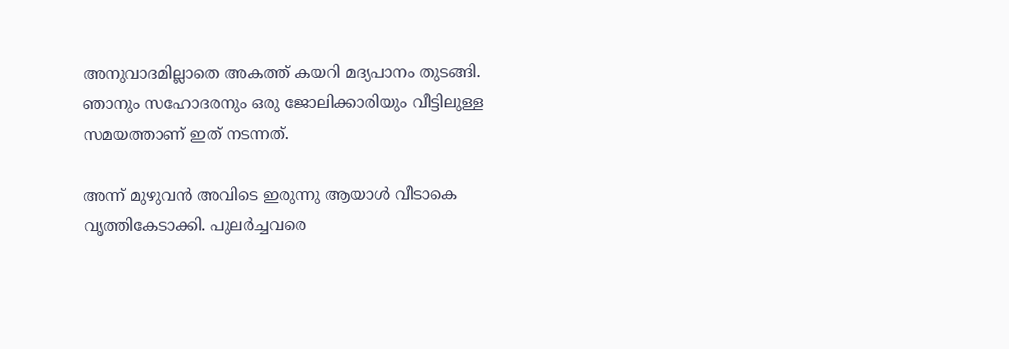അനുവാദമില്ലാതെ അകത്ത് കയറി മദ്യപാനം തുടങ്ങി. ഞാനും സഹോദരനും ഒരു ജോലിക്കാരിയും വീട്ടിലുള്ള സമയത്താണ് ഇത് നടന്നത്.

അന്ന് മുഴുവന്‍ അവിടെ ഇരുന്നു ആയാള്‍ വീടാകെ വൃത്തികേടാക്കി. പുലര്‍ച്ചവരെ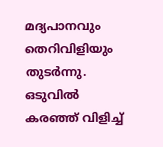മദ്യപാനവും തെറിവിളിയും തുടര്‍ന്നു. ഒടുവില്‍ കരഞ്ഞ് വിളിച്ച്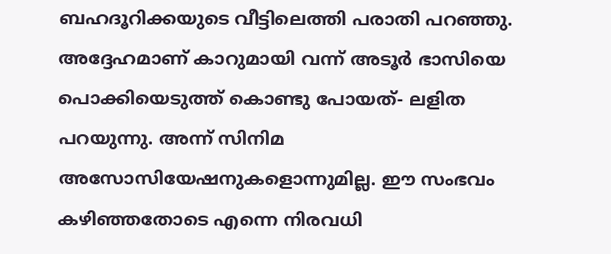ബഹദൂറിക്കയുടെ വീട്ടിലെത്തി പരാതി പറഞ്ഞു. അദ്ദേഹമാണ് കാറുമായി വന്ന് അടൂര്‍ ഭാസിയെ പൊക്കിയെടുത്ത് കൊണ്ടു പോയത്- ലളിത പറയുന്നു. അന്ന് സിനിമ അസോസിയേഷനുകളൊന്നുമില്ല. ഈ സംഭവം കഴിഞ്ഞതോടെ എന്നെ നിരവധി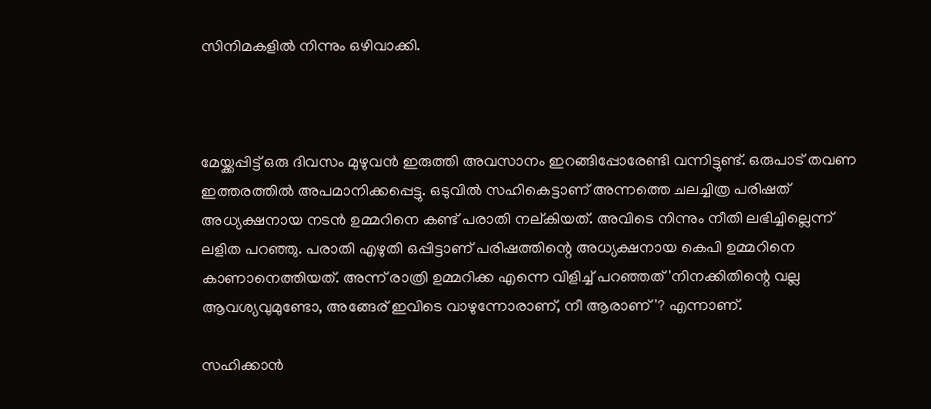സിനിമകളില്‍ നിന്നും ഒഴിവാക്കി.



മേയ്ക്കപ്പിട്ട് ഒരു ദിവസം മുഴുവന്‍ ഇരുത്തി അവസാനം ഇറങ്ങിപ്പോരേണ്ടി വന്നിട്ടുണ്ട്. ഒരുപാട് തവണ ഇത്തരത്തില്‍ അപമാനിക്കപ്പെട്ടു. ഒടുവില്‍ സഹികെട്ടാണ് അന്നത്തെ ചലച്ചിത്ര പരിഷത് അധ്യക്ഷനായ നടന്‍ ഉമ്മറിനെ കണ്ട് പരാതി നല്കിയത്. അവിടെ നിന്നും നീതി ലഭിച്ചില്ലെന്ന് ലളിത പറഞ്ഞു. പരാതി എഴുതി ഒപ്പിട്ടാണ് പരിഷത്തിന്റെ അധ്യക്ഷനായ കെപി ഉമ്മറിനെ കാണാനെത്തിയത്. അന്ന് രാത്രി ഉമ്മറിക്ക എന്നെ വിളിച്ച് പറഞ്ഞത് 'നിനക്കിതിന്റെ വല്ല ആവശ്യവുമുണ്ടോ, അങ്ങേര് ഇവിടെ വാഴുന്നോരാണ്, നീ ആരാണ്'? എന്നാണ്.

സഹിക്കാന്‍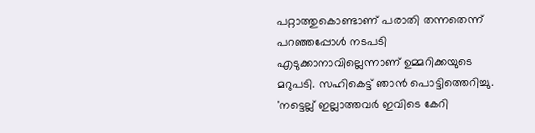പറ്റാത്തുകൊണ്ടാണ് പരാതി തന്നതെന്ന് പറഞ്ഞപ്പോള്‍ നടപടി എടുക്കാനാവില്ലെന്നാണ് ഉമ്മറിക്കയുടെ മറുപടി. സഹികെട്ട് ഞാന്‍ പൊട്ടിത്തെറിച്ചു. 'നട്ടെല്ല് ഇല്ലാത്തവര്‍ ഇവിടെ കേറി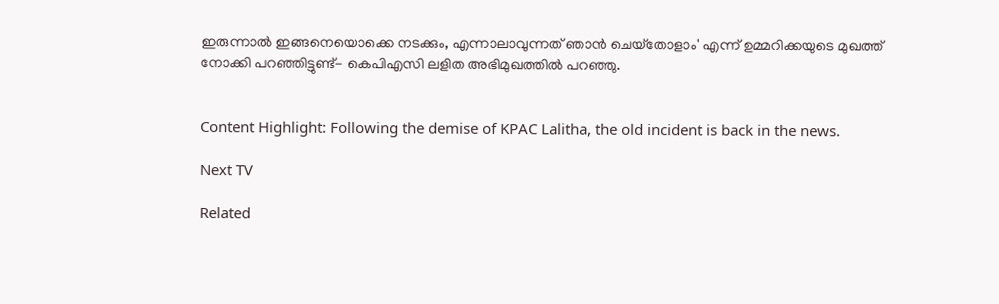ഇരുന്നാല്‍ ഇങ്ങനെയൊക്കെ നടക്കും, എന്നാലാവുന്നത് ഞാന്‍ ചെയ്‌തോളാം' എന്ന് ഉമ്മറിക്കയുടെ മുഖത്ത് നോക്കി പറഞ്ഞിട്ടുണ്ട്- കെപിഎസി ലളിത അഭിമുഖത്തില്‍ പറഞ്ഞു.


Content Highlight: Following the demise of KPAC Lalitha, the old incident is back in the news.

Next TV

Related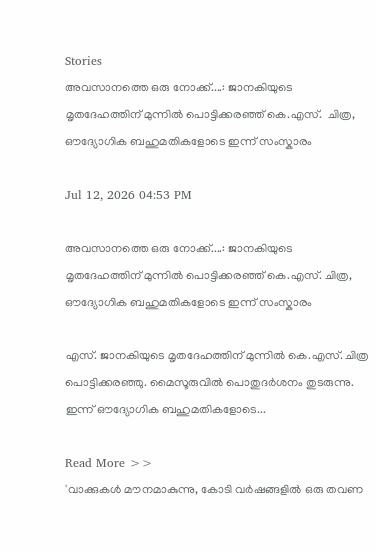Stories
അവസാനത്തെ ഒരു നോക്ക്....: ജാനകിയുടെ മൃതദേഹത്തിന് മുന്നിൽ പൊട്ടിക്കരഞ്ഞ് കെ.എസ്.  ചിത്ര, ഔദ്യോഗിക ബഹുമതികളോടെ ഇന്ന് സംസ്കാരം

Jul 12, 2026 04:53 PM

അവസാനത്തെ ഒരു നോക്ക്....: ജാനകിയുടെ മൃതദേഹത്തിന് മുന്നിൽ പൊട്ടിക്കരഞ്ഞ് കെ.എസ്. ചിത്ര, ഔദ്യോഗിക ബഹുമതികളോടെ ഇന്ന് സംസ്കാരം

എസ്. ജാനകിയുടെ മൃതദേഹത്തിന് മുന്നിൽ കെ.എസ്. ചിത്ര പൊട്ടിക്കരഞ്ഞു. മൈസൂരുവിൽ പൊതുദർശനം തുടരുന്നു. ഇന്ന് ഔദ്യോഗിക ബഹുമതികളോടെ...

Read More >>
'വാക്കുകൾ മൗനമാകുന്നു, കോടി വർഷങ്ങളിൽ ഒരു തവണ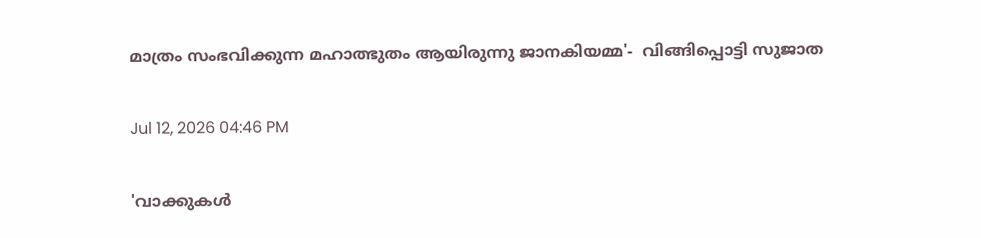മാത്രം സംഭവിക്കുന്ന മഹാത്ഭുതം ആയിരുന്നു ജാനകിയമ്മ'-  വിങ്ങിപ്പൊട്ടി സുജാത

Jul 12, 2026 04:46 PM

'വാക്കുകൾ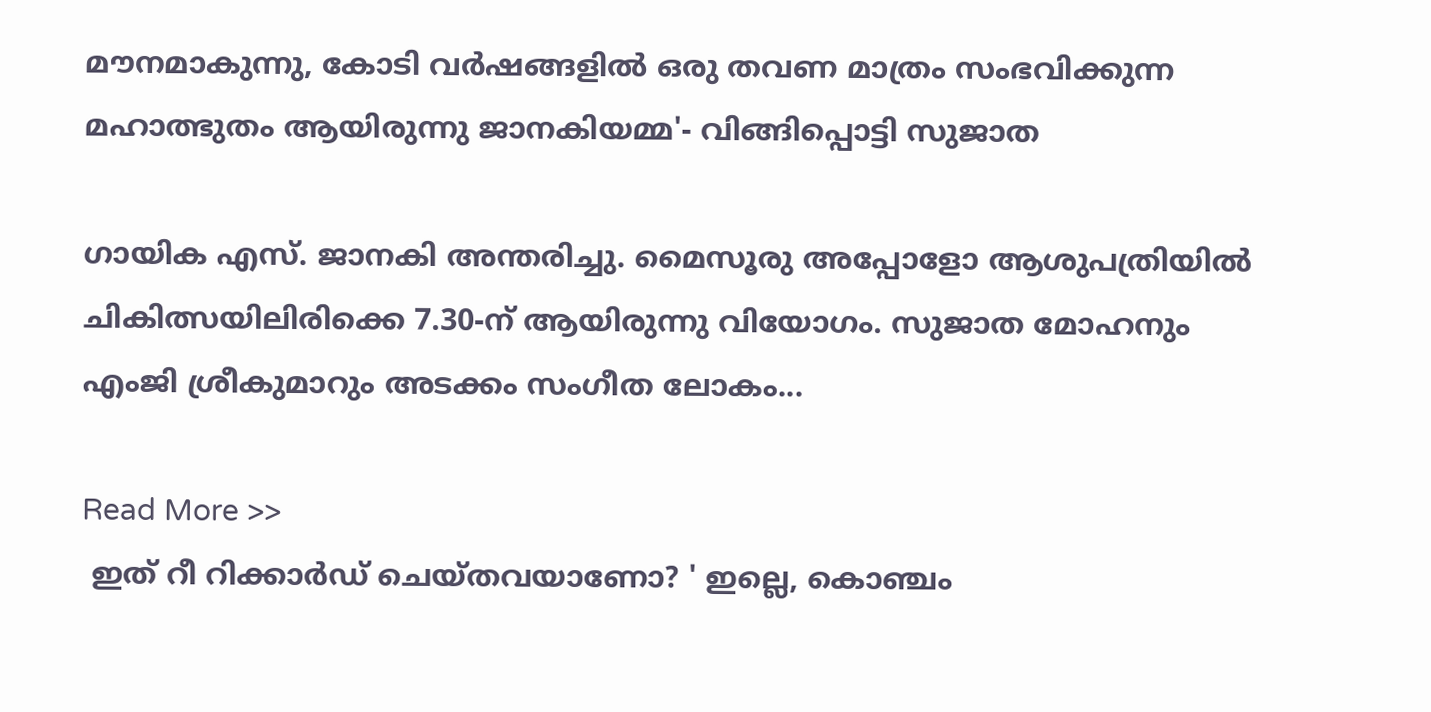മൗനമാകുന്നു, കോടി വർഷങ്ങളിൽ ഒരു തവണ മാത്രം സംഭവിക്കുന്ന മഹാത്ഭുതം ആയിരുന്നു ജാനകിയമ്മ'- വിങ്ങിപ്പൊട്ടി സുജാത

ഗായിക എസ്. ജാനകി അന്തരിച്ചു. മൈസൂരു അപ്പോളോ ആശുപത്രിയിൽ ചികിത്സയിലിരിക്കെ 7.30-ന് ആയിരുന്നു വിയോഗം. സുജാത മോഹനും എംജി ശ്രീകുമാറും അടക്കം സംഗീത ലോകം...

Read More >>
 ഇത് റീ റിക്കാർഡ് ചെയ്തവയാണോ? ' ഇല്ലെ, കൊഞ്ചം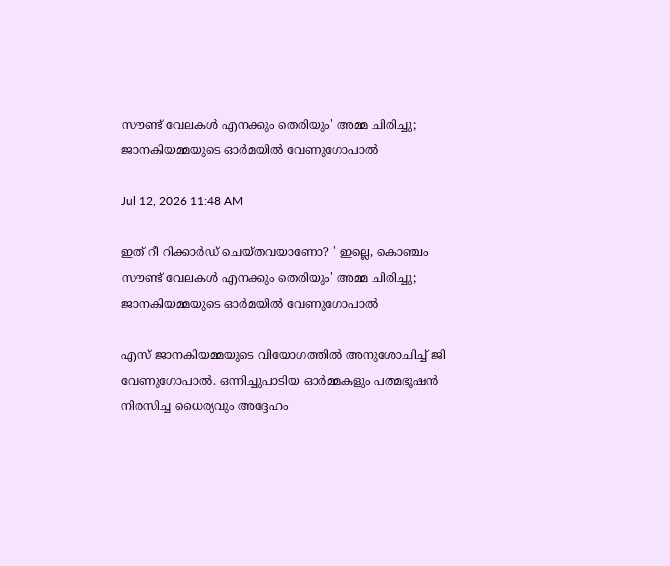സൗണ്ട് വേലകൾ എനക്കും തെരിയും' അമ്മ ചിരിച്ചു;  ജാനകിയമ്മയുടെ ഓർമയിൽ വേണുഗോപാൽ

Jul 12, 2026 11:48 AM

ഇത് റീ റിക്കാർഡ് ചെയ്തവയാണോ? ' ഇല്ലെ, കൊഞ്ചം സൗണ്ട് വേലകൾ എനക്കും തെരിയും' അമ്മ ചിരിച്ചു; ജാനകിയമ്മയുടെ ഓർമയിൽ വേണുഗോപാൽ

എസ് ജാനകിയമ്മയുടെ വിയോഗത്തിൽ അനുശോചിച്ച് ജി വേണുഗോപാൽ. ഒന്നിച്ചുപാടിയ ഓർമ്മകളും പത്മഭൂഷൻ നിരസിച്ച ധൈര്യവും അദ്ദേഹം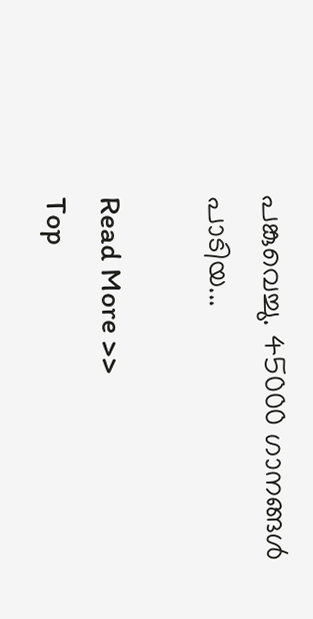പങ്കുവെച്ചു. 45000 ഗാനങ്ങൾ പാടിയ...

Read More >>
Top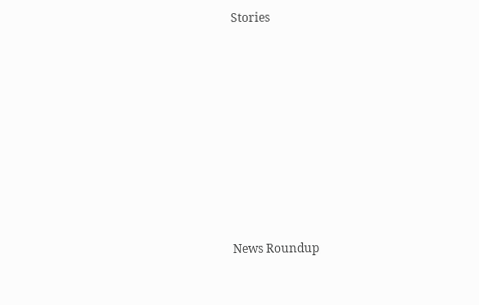Stories










News Roundup